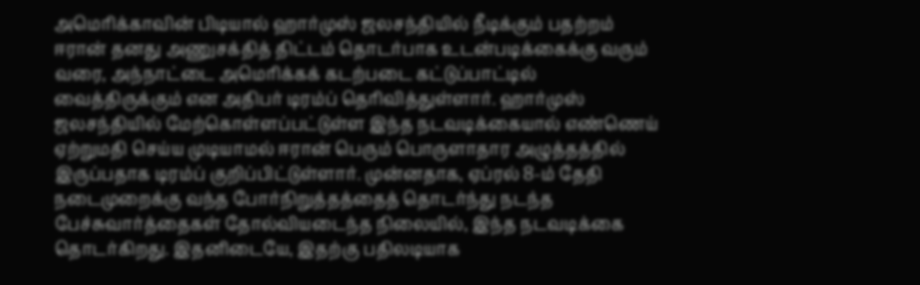அமெரிக்காவின் பிடியால் ஹார்முஸ் ஜலசந்தியில் நீடிக்கும் பதற்றம் ஈரான் தனது அணுசக்தித் திட்டம் தொடர்பாக உடன்படிக்கைக்கு வரும் வரை, அந்நாட்டை அமெரிக்கக் கடற்படை கட்டுப்பாட்டில் வைத்திருக்கும் என அதிபர் டிரம்ப் தெரிவித்துள்ளார். ஹார்முஸ் ஜலசந்தியில் மேற்கொள்ளப்பட்டுள்ள இந்த நடவடிக்கையால் எண்ணெய் ஏற்றுமதி செய்ய முடியாமல் ஈரான் பெரும் பொருளாதார அழுத்தத்தில் இருப்பதாக டிரம்ப் குறிப்பிட்டுள்ளார். முன்னதாக, ஏப்ரல் 8-ம் தேதி நடைமுறைக்கு வந்த போர்நிறுத்தத்தைத் தொடர்ந்து நடந்த பேச்சுவார்த்தைகள் தோல்வியடைந்த நிலையில், இந்த நடவடிக்கை தொடர்கிறது. இதனிடையே, இதற்கு பதிலடியாக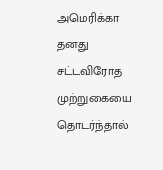அமெரிக்கா தனது சட்டவிரோத முற்றுகையை தொடர்ந்தால்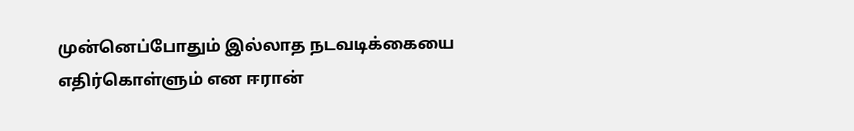முன்னெப்போதும் இல்லாத நடவடிக்கையை எதிர்கொள்ளும் என ஈரான்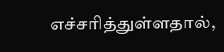எச்சரித்துள்ளதால்,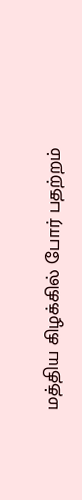மத்திய கிழக்கில் போர் பதற்றம்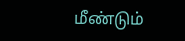மீண்டும்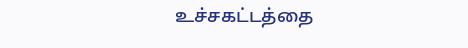உச்சகட்டத்தை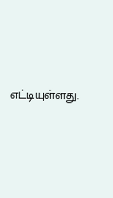எட்டியுள்ளது.